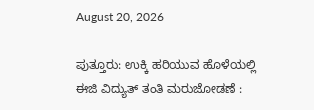August 20, 2026

ಪುತ್ತೂರು: ಉಕ್ಕಿ ಹರಿಯುವ ಹೊಳೆಯಲ್ಲಿ ಈಜಿ ವಿದ್ಯುತ್ ತಂತಿ ಮರುಜೋಡಣೆ :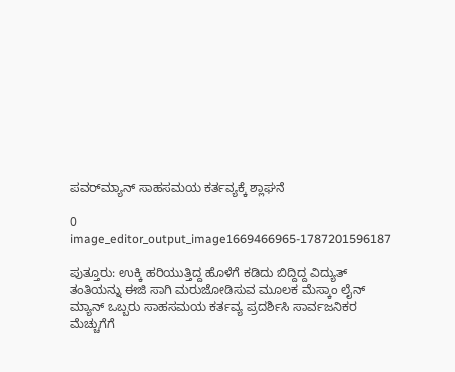ಪವರ್‌ಮ್ಯಾನ್ ಸಾಹಸಮಯ ಕರ್ತವ್ಯಕ್ಕೆ ಶ್ಲಾಘನೆ

0
image_editor_output_image1669466965-1787201596187

ಪುತ್ತೂರು: ಉಕ್ಕಿ ಹರಿಯುತ್ತಿದ್ದ ಹೊಳೆಗೆ ಕಡಿದು ಬಿದ್ದಿದ್ದ ವಿದ್ಯುತ್ ತಂತಿಯನ್ನು ಈಜಿ ಸಾಗಿ ಮರುಜೋಡಿಸುವ ಮೂಲಕ ಮೆಸ್ಕಾಂ ಲೈನ್ ಮ್ಯಾನ್ ಒಬ್ಬರು ಸಾಹಸಮಯ ಕರ್ತವ್ಯ ಪ್ರದರ್ಶಿಸಿ ಸಾರ್ವಜನಿಕರ ಮೆಚ್ಚುಗೆಗೆ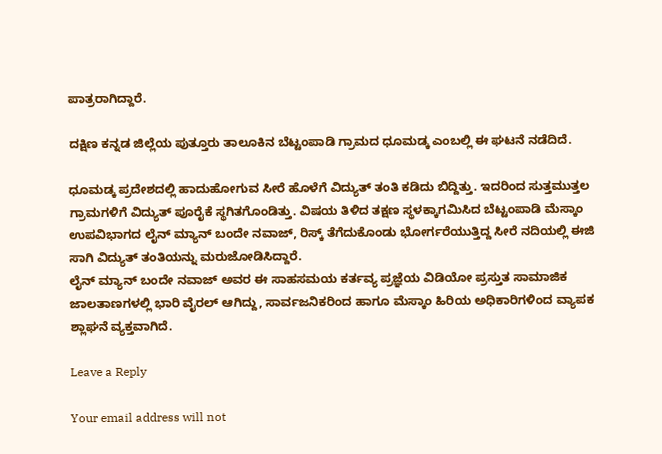ಪಾತ್ರರಾಗಿದ್ದಾರೆ.

ದಕ್ಷಿಣ ಕನ್ನಡ ಜಿಲ್ಲೆಯ ಪುತ್ತೂರು ತಾಲೂಕಿನ ಬೆಟ್ಟಂಪಾಡಿ ಗ್ರಾಮದ ಧೂಮಡ್ಕ ಎಂಬಲ್ಲಿ ಈ ಘಟನೆ ನಡೆದಿದೆ.

ಧೂಮಡ್ಕ ಪ್ರದೇಶದಲ್ಲಿ ಹಾದುಹೋಗುವ ಸೀರೆ ಹೊಳೆಗೆ ವಿದ್ಯುತ್ ತಂತಿ ಕಡಿದು ಬಿದ್ದಿತ್ತು. ಇದರಿಂದ ಸುತ್ತಮುತ್ತಲ ಗ್ರಾಮಗಳಿಗೆ ವಿದ್ಯುತ್ ಪೂರೈಕೆ ಸ್ಥಗಿತಗೊಂಡಿತ್ತು. ವಿಷಯ ತಿಳಿದ ತಕ್ಷಣ ಸ್ಥಳಕ್ಕಾಗಮಿಸಿದ ಬೆಟ್ಟಂಪಾಡಿ ಮೆಸ್ಕಾಂ ಉಪವಿಭಾಗದ ಲೈನ್ ಮ್ಯಾನ್ ಬಂದೇ ನವಾಜ್, ರಿಸ್ಕ್ ತೆಗೆದುಕೊಂಡು ಭೋರ್ಗರೆಯುತ್ತಿದ್ದ ಸೀರೆ ನದಿಯಲ್ಲಿ ಈಜಿ ಸಾಗಿ ವಿದ್ಯುತ್ ತಂತಿಯನ್ನು ಮರುಜೋಡಿಸಿದ್ದಾರೆ.
ಲೈನ್ ಮ್ಯಾನ್ ಬಂದೇ ನವಾಜ್ ಅವರ ಈ ಸಾಹಸಮಯ ಕರ್ತವ್ಯ ಪ್ರಜ್ಞೆಯ ವಿಡಿಯೋ ಪ್ರಸ್ತುತ ಸಾಮಾಜಿಕ ಜಾಲತಾಣಗಳಲ್ಲಿ ಭಾರಿ ವೈರಲ್ ಆಗಿದ್ದು, ಸಾರ್ವಜನಿಕರಿಂದ ಹಾಗೂ ಮೆಸ್ಕಾಂ ಹಿರಿಯ ಅಧಿಕಾರಿಗಳಿಂದ ವ್ಯಾಪಕ ಶ್ಲಾಘನೆ ವ್ಯಕ್ತವಾಗಿದೆ.

Leave a Reply

Your email address will not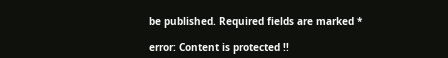be published. Required fields are marked *

error: Content is protected !!